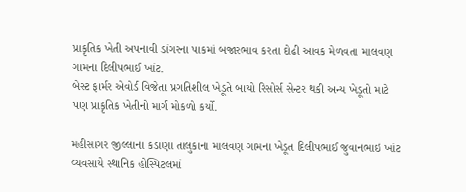પ્રાકૃતિક ખેતી અપનાવી ડાંગરના પાકમાં બજારભાવ કરતા દોઢી આવક મેળવતા માલવણ ગામના દિલીપભાઈ ખાંટ.
બેસ્ટ ફાર્મર એવોર્ડ વિજેતા પ્રગતિશીલ ખેડૂતે બાયો રિસોર્સ સેન્ટર થકી અન્ય ખેડૂતો માટે પણ પ્રાકૃતિક ખેતીનો માર્ગ મોકળો કર્યો.

મહીસાગર જીલ્લાના કડાણા તાલુકાના માલવણ ગામના ખેડૂત દિલીપભાઈ જુવાનભાઇ ખાંટ વ્યવસાયે સ્થાનિક હોસ્પિટલમાં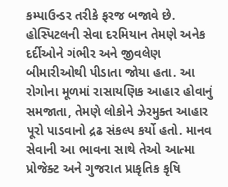કમ્પાઉન્ડર તરીકે ફરજ બજાવે છે. હોસ્પિટલની સેવા દરમિયાન તેમણે અનેક દર્દીઓને ગંભીર અને જીવલેણ બીમારીઓથી પીડાતા જોયા હતા. આ રોગોના મૂળમાં રાસાયણિક આહાર હોવાનું સમજાતા, તેમણે લોકોને ઝેરમુક્ત આહાર પૂરો પાડવાનો દ્રઢ સંકલ્પ કર્યો હતો. માનવ સેવાની આ ભાવના સાથે તેઓ આત્મા પ્રોજેક્ટ અને ગુજરાત પ્રાકૃતિક કૃષિ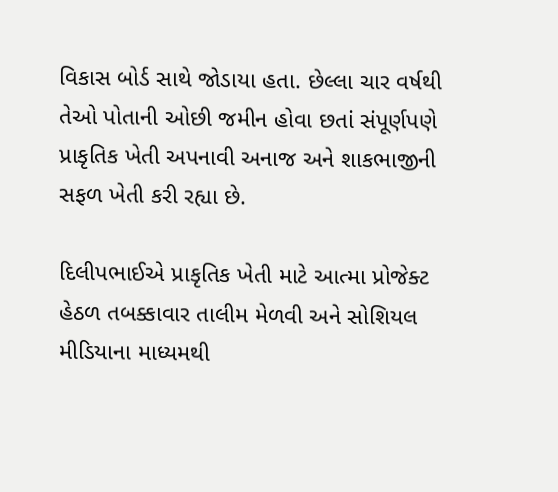વિકાસ બોર્ડ સાથે જોડાયા હતા. છેલ્લા ચાર વર્ષથી તેઓ પોતાની ઓછી જમીન હોવા છતાં સંપૂર્ણપણે પ્રાકૃતિક ખેતી અપનાવી અનાજ અને શાકભાજીની સફળ ખેતી કરી રહ્યા છે.

દિલીપભાઈએ પ્રાકૃતિક ખેતી માટે આત્મા પ્રોજેક્ટ હેઠળ તબક્કાવાર તાલીમ મેળવી અને સોશિયલ મીડિયાના માધ્યમથી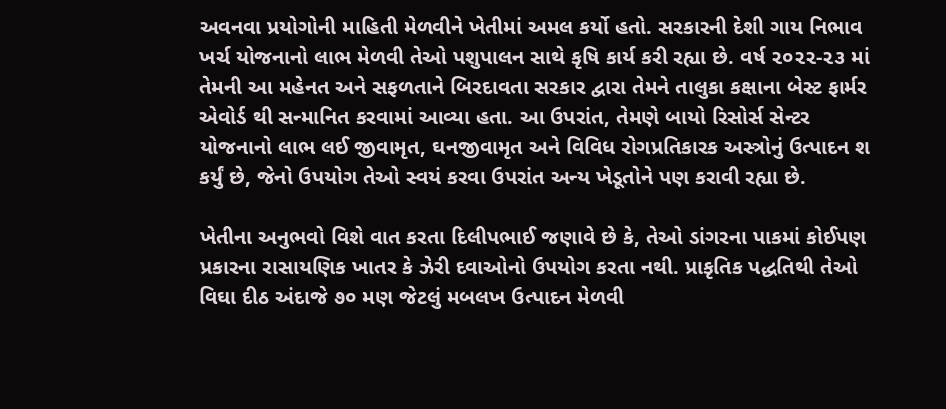અવનવા પ્રયોગોની માહિતી મેળવીને ખેતીમાં અમલ કર્યો હતો. સરકારની દેશી ગાય નિભાવ ખર્ચ યોજનાનો લાભ મેળવી તેઓ પશુપાલન સાથે કૃષિ કાર્ય કરી રહ્યા છે. વર્ષ ૨૦૨૨-૨૩ માં તેમની આ મહેનત અને સફળતાને બિરદાવતા સરકાર દ્વારા તેમને તાલુકા કક્ષાના બેસ્ટ ફાર્મર એવોર્ડ થી સન્માનિત કરવામાં આવ્યા હતા. આ ઉપરાંત, તેમણે બાયો રિસોર્સ સેન્ટર યોજનાનો લાભ લઈ જીવામૃત, ઘનજીવામૃત અને વિવિધ રોગપ્રતિકારક અસ્ત્રોનું ઉત્પાદન શ કર્યું છે, જેનો ઉપયોગ તેઓ સ્વયં કરવા ઉપરાંત અન્ય ખેડૂતોને પણ કરાવી રહ્યા છે.

ખેતીના અનુભવો વિશે વાત કરતા દિલીપભાઈ જણાવે છે કે, તેઓ ડાંગરના પાકમાં કોઈપણ પ્રકારના રાસાયણિક ખાતર કે ઝેરી દવાઓનો ઉપયોગ કરતા નથી. પ્રાકૃતિક પદ્ધતિથી તેઓ વિઘા દીઠ અંદાજે ૭૦ મણ જેટલું મબલખ ઉત્પાદન મેળવી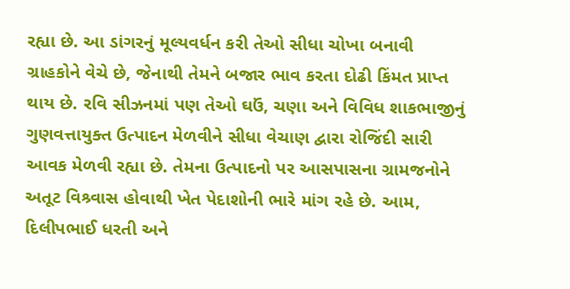રહ્યા છે. આ ડાંગરનું મૂલ્યવર્ધન કરી તેઓ સીધા ચોખા બનાવી ગ્રાહકોને વેચે છે, જેનાથી તેમને બજાર ભાવ કરતા દોઢી કિંમત પ્રાપ્ત થાય છે. રવિ સીઝનમાં પણ તેઓ ઘઉં, ચણા અને વિવિધ શાકભાજીનું ગુણવત્તાયુક્ત ઉત્પાદન મેળવીને સીધા વેચાણ દ્વારા રોજિંદી સારી આવક મેળવી રહ્યા છે. તેમના ઉત્પાદનો પર આસપાસના ગ્રામજનોને અતૂટ વિશ્ર્વાસ હોવાથી ખેત પેદાશોની ભારે માંગ રહે છે. આમ, દિલીપભાઈ ધરતી અને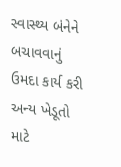સ્વાસ્થ્ય બંનેને બચાવવાનું ઉમદા કાર્ય કરી અન્ય ખેડૂતો માટે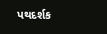પથદર્શક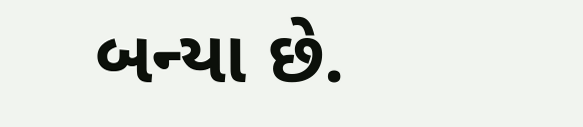બન્યા છે.